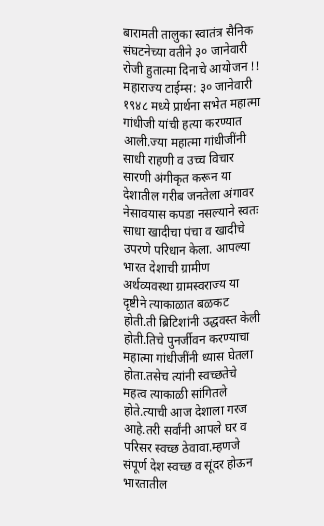बारामती तालुका स्वातंत्र सैनिक संघटनेच्या वतीने ३० जानेवारी रोजी हुतात्मा दिनाचे आयोजन !!
महाराज्य टाईम्स: ३० जानेवारी १९४८ मध्ये प्रार्थना सभेत महात्मा गांधीजी यांची हत्या करण्यात आली.ज्या महात्मा गांधीजींनी साधी राहणी व उच्च विचार सारणी अंगीकृत करून या देशातील गरीब जनतेला अंगावर नेसावयास कपडा नसल्याने स्वतः साधा खादीचा पंचा व खादीचे उपरणे परिधान केला. आपल्या भारत देशाची ग्रामीण अर्थव्यवस्था ग्रामस्वराज्य या दृष्टीने त्याकाळात बळकट होती.ती ब्रिटिशांनी उद्धवस्त केली होती.तिचे पुनर्जीवन करण्याचा महात्मा गांधीजींनी ध्यास घेतला होता.तसेच त्यांनी स्वच्छतेचे महत्व त्याकाळी सांगितले होते.त्याची आज देशाला गरज आहे.तरी सर्वांनी आपले घर व परिसर स्वच्छ ठेवावा.म्हणजे संपूर्ण देश स्वच्छ व सूंदर होऊन भारतातील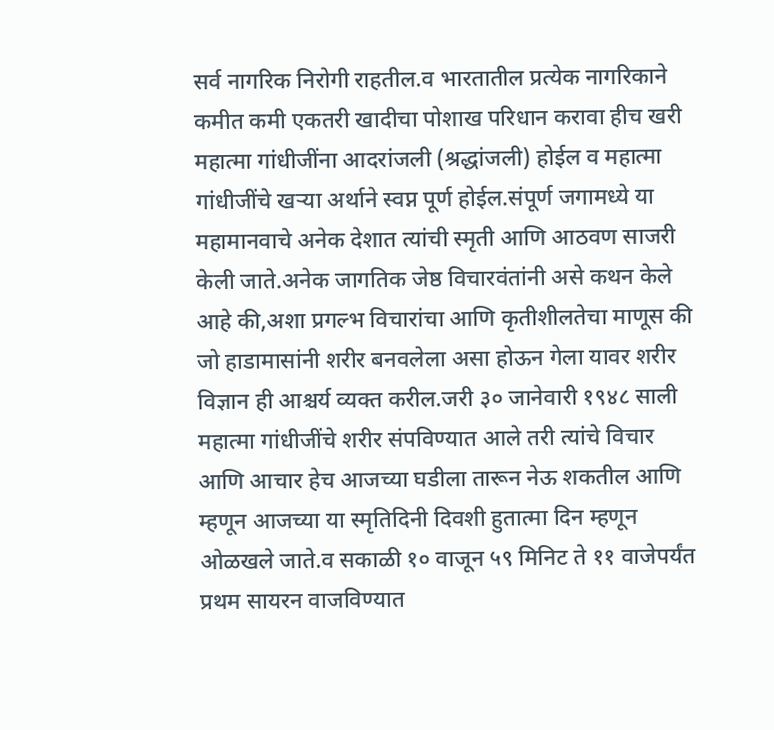सर्व नागरिक निरोगी राहतील.व भारतातील प्रत्येक नागरिकाने कमीत कमी एकतरी खादीचा पोशाख परिधान करावा हीच खरी महात्मा गांधीजींना आदरांजली (श्रद्धांजली) होईल व महात्मा गांधीजींचे खऱ्या अर्थाने स्वप्न पूर्ण होईल.संपूर्ण जगामध्ये या महामानवाचे अनेक देशात त्यांची स्मृती आणि आठवण साजरी केली जाते.अनेक जागतिक जेष्ठ विचारवंतांनी असे कथन केले आहे की,अशा प्रगल्भ विचारांचा आणि कृतीशीलतेचा माणूस की जो हाडामासांनी शरीर बनवलेला असा होऊन गेला यावर शरीर विज्ञान ही आश्चर्य व्यक्त करील.जरी ३० जानेवारी १९४८ साली महात्मा गांधीजींचे शरीर संपविण्यात आले तरी त्यांचे विचार आणि आचार हेच आजच्या घडीला तारून नेऊ शकतील आणि म्हणून आजच्या या स्मृतिदिनी दिवशी हुतात्मा दिन म्हणून ओळखले जाते.व सकाळी १० वाजून ५९ मिनिट ते ११ वाजेपर्यंत प्रथम सायरन वाजविण्यात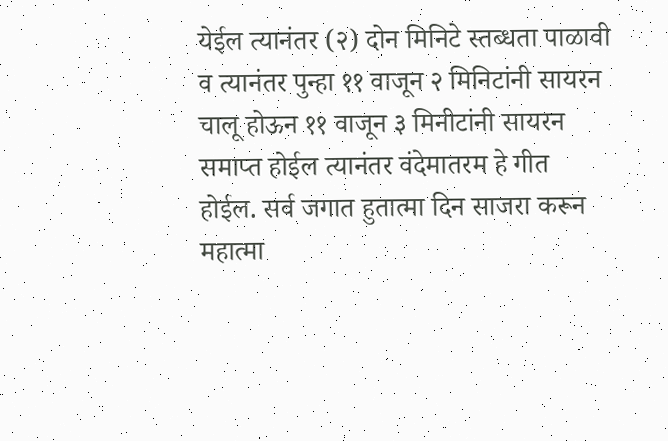येईल त्यानंतर (२) दोन मिनिटे स्तब्धता पाळावी व त्यानंतर पुन्हा ११ वाजून २ मिनिटांनी सायरन चालू होऊन ११ वाजून ३ मिनीटांनी सायरन समाप्त होईल त्यानंतर वंदेमातरम हे गीत होईल. सर्व जगात हुतात्मा दिन साजरा करून महात्मा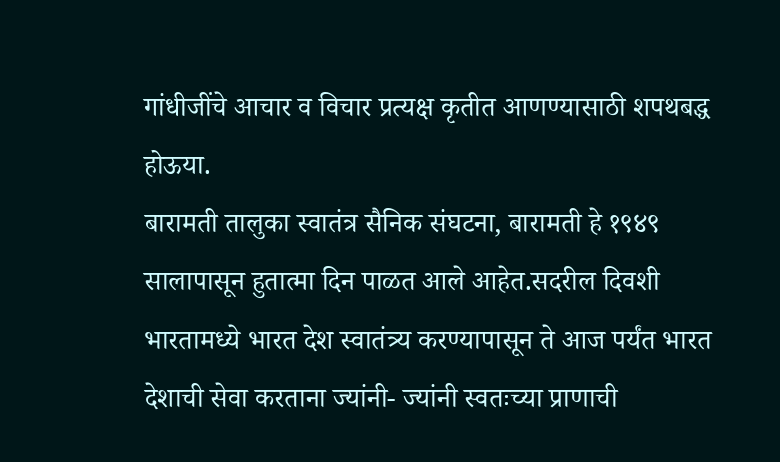गांधीजींचे आचार व विचार प्रत्यक्ष कृतीत आणण्यासाठी शपथबद्ध होऊया.
बारामती तालुका स्वातंत्र सैनिक संघटना, बारामती हे १९४९ सालापासून हुतात्मा दिन पाळत आले आहेत.सदरील दिवशी भारतामध्ये भारत देश स्वातंत्र्य करण्यापासून ते आज पर्यंत भारत देशाची सेवा करताना ज्यांनी- ज्यांनी स्वतःच्या प्राणाची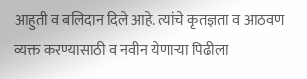आहुती व बलिदान दिले आहे. त्यांचे कृतज्ञता व आठवण व्यक्त करण्यासाठी व नवीन येणाऱ्या पिढीला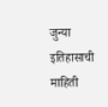जुन्या इतिहासाची माहिती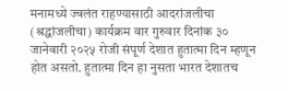मनामध्ये ज्वलंत राहण्यासाठी आदरांजलीचा (श्रद्धांजलीचा) कार्यक्रम वार गुरुवार दिनांक ३० जानेवारी २०२५ रोजी संपूर्ण देशात हुतात्मा दिन म्हणून होत असतो. हुतात्मा दिन हा नुसता भारत देशातच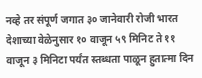नव्हे तर संपूर्ण जगात ३० जानेवारी रोजी भारत देशाच्या वेळेनुसार १० वाजून ५९ मिनिट ते ११ वाजून ३ मिनिटा पर्यंत स्तब्धता पाळून हुतात्मा दिन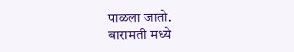पाळला जातो.
बारामती मध्ये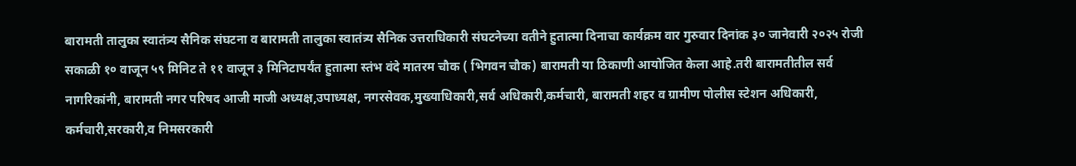बारामती तालुका स्वातंत्र्य सैनिक संघटना व बारामती तालुका स्वातंत्र्य सैनिक उत्तराधिकारी संघटनेच्या वतीने हुतात्मा दिनाचा कार्यक्रम वार गुरुवार दिनांक ३० जानेवारी २०२५ रोजी सकाळी १० वाजून ५९ मिनिट ते ११ वाजून ३ मिनिटापर्यंत हुतात्मा स्तंभ वंदे मातरम चौक ( भिगवन चौक) बारामती या ठिकाणी आयोजित केला आहे.तरी बारामतीतील सर्व नागरिकांनी, बारामती नगर परिषद आजी माजी अध्यक्ष,उपाध्यक्ष, नगरसेवक,मुख्याधिकारी,सर्व अधिकारी,कर्मचारी, बारामती शहर व ग्रामीण पोलीस स्टेशन अधिकारी, कर्मचारी,सरकारी,व निमसरकारी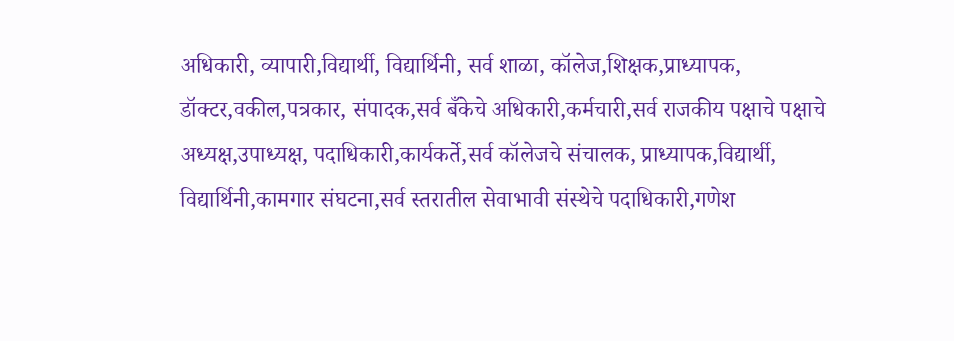अधिकारी, व्यापारी,विद्यार्थी, विद्यार्थिनी, सर्व शाळा, कॉलेज,शिक्षक,प्राध्यापक, डॉक्टर,वकील,पत्रकार, संपादक,सर्व बँकेचे अधिकारी,कर्मचारी,सर्व राजकीय पक्षाचे पक्षाचे अध्यक्ष,उपाध्यक्ष, पदाधिकारी,कार्यकर्ते,सर्व कॉलेजचे संचालक, प्राध्यापक,विद्यार्थी, विद्यार्थिनी,कामगार संघटना,सर्व स्तरातील सेवाभावी संस्थेचे पदाधिकारी,गणेश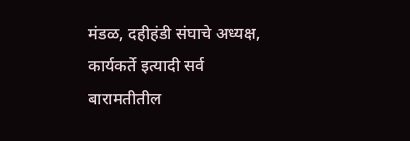मंडळ, दहीहंडी संघाचे अध्यक्ष, कार्यकर्ते इत्यादी सर्व बारामतीतील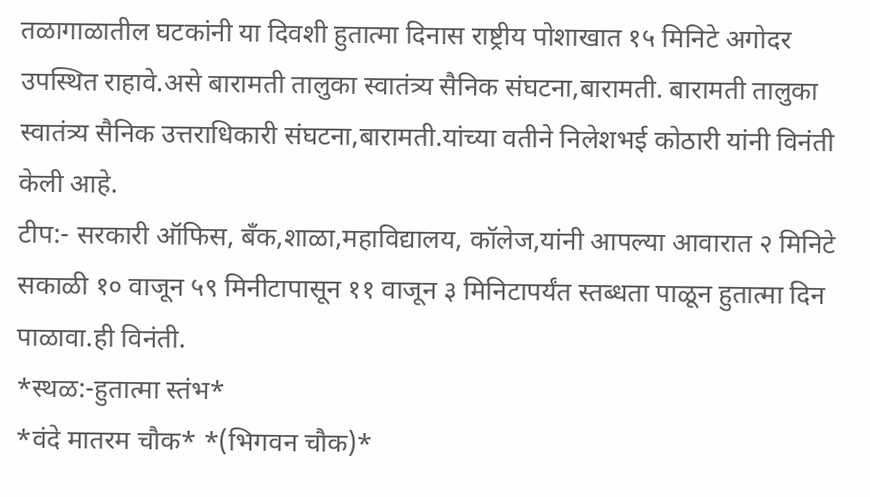तळागाळातील घटकांनी या दिवशी हुतात्मा दिनास राष्ट्रीय पोशाखात १५ मिनिटे अगोदर उपस्थित राहावे.असे बारामती तालुका स्वातंत्र्य सैनिक संघटना,बारामती. बारामती तालुका स्वातंत्र्य सैनिक उत्तराधिकारी संघटना,बारामती.यांच्या वतीने निलेशभई कोठारी यांनी विनंती केली आहे.
टीप:- सरकारी ऑफिस, बँक,शाळा,महाविद्यालय, कॉलेज,यांनी आपल्या आवारात २ मिनिटे सकाळी १० वाजून ५९ मिनीटापासून ११ वाजून ३ मिनिटापर्यंत स्तब्धता पाळून हुतात्मा दिन पाळावा.ही विनंती.
*स्थळ:-हुतात्मा स्तंभ*
*वंदे मातरम चौक* *(भिगवन चौक)*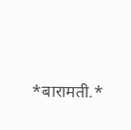*बारामती.*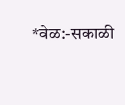*वेळ:-सकाळी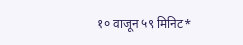१० वाजून ५९ मिनिट*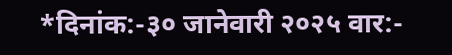*दिनांक:-३० जानेवारी २०२५ वार:-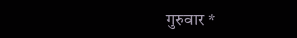गुरुवार *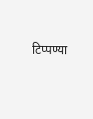टिप्पण्या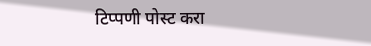टिप्पणी पोस्ट करा